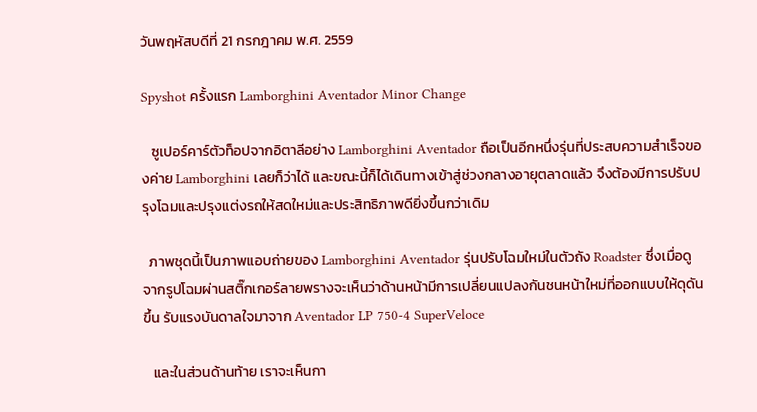วันพฤหัสบดีที่ 21 กรกฎาคม พ.ศ. 2559

Spyshot ครั้งแรก Lamborghini Aventador Minor Change

   ซูเปอร์คาร์ตัวท็อปจากอิตาลีอย่าง Lamborghini Aventador ถือเป็นอีกหนึ่งรุ่นที่ประสบความสำเร็จของค่าย Lamborghini เลยก็ว่าได้ และขณะนี้ก็ได้เดินทางเข้าสู่ช่วงกลางอายุตลาดแล้ว จึงต้องมีการปรับปรุงโฉมและปรุงแต่งรถให้สดใหม่และประสิทธิภาพดียิ่งขึ้นกว่าเดิม

  ภาพชุดนี้เป็นภาพแอบถ่ายของ Lamborghini Aventador รุ่นปรับโฉมใหม่ในตัวถัง Roadster ซึ่งเมื่อดูจากรูปโฉมผ่านสติ๊กเกอร์ลายพรางจะเห็นว่าด้านหน้ามีการเปลี่ยนแปลงกันชนหน้าใหม่ที่ออกแบบให้ดุดันขึ้น รับแรงบันดาลใจมาจาก Aventador LP 750-4 SuperVeloce

   และในส่วนด้านท้าย เราจะเห็นกา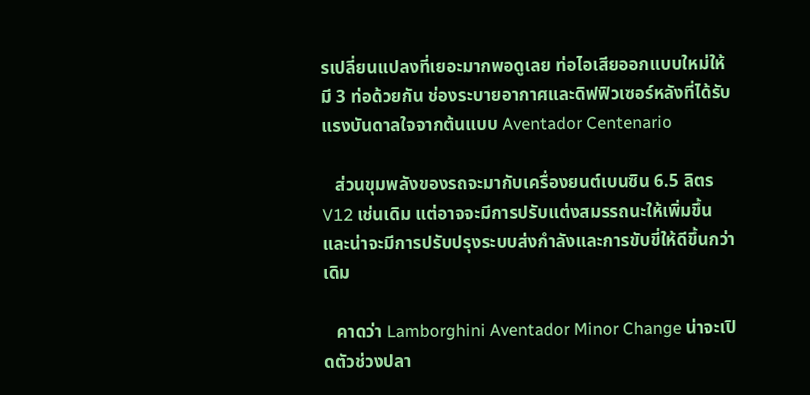รเปลี่ยนแปลงที่เยอะมากพอดูเลย ท่อไอเสียออกแบบใหม่ให้มี 3 ท่อด้วยกัน ช่องระบายอากาศและดิฟฟิวเซอร์หลังที่ได้รับแรงบันดาลใจจากต้นแบบ Aventador Centenario

   ส่วนขุมพลังของรถจะมากับเครื่องยนต์เบนซิน 6.5 ลิตร V12 เช่นเดิม แต่อาจจะมีการปรับแต่งสมรรถนะให้เพิ่มขึ้น และน่าจะมีการปรับปรุงระบบส่งกำลังและการขับขี่ให้ดีขึ้นกว่าเดิม

   คาดว่า Lamborghini Aventador Minor Change น่าจะเปิดตัวช่วงปลา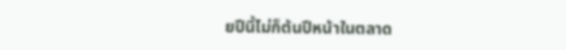ยปีนี้ไม่ก็ต้นปีหน้าในตลาด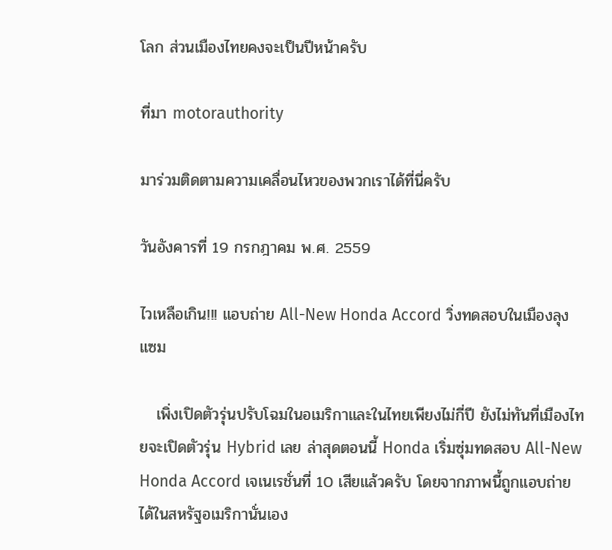โลก ส่วนเมืองไทยคงจะเป็นปีหน้าครับ

ที่มา motorauthority

มาร่วมติดตามความเคลื่อนไหวของพวกเราได้ที่นี่ครับ

วันอังคารที่ 19 กรกฎาคม พ.ศ. 2559

ไวเหลือเกิน!!! แอบถ่าย All-New Honda Accord วิ่งทดสอบในเมืองลุงแซม

   เพิ่งเปิดตัวรุ่นปรับโฉมในอเมริกาและในไทยเพียงไม่กี่ปี ยังไม่ทันที่เมืองไทยจะเปิดตัวรุ่น Hybrid เลย ล่าสุดตอนนี้ Honda เริ่มซุ่มทดสอบ All-New Honda Accord เจเนเรชั่นที่ 10 เสียแล้วครับ โดยจากภาพนี้ถูกแอบถ่ายได้ในสหรัฐอเมริกานั่นเอง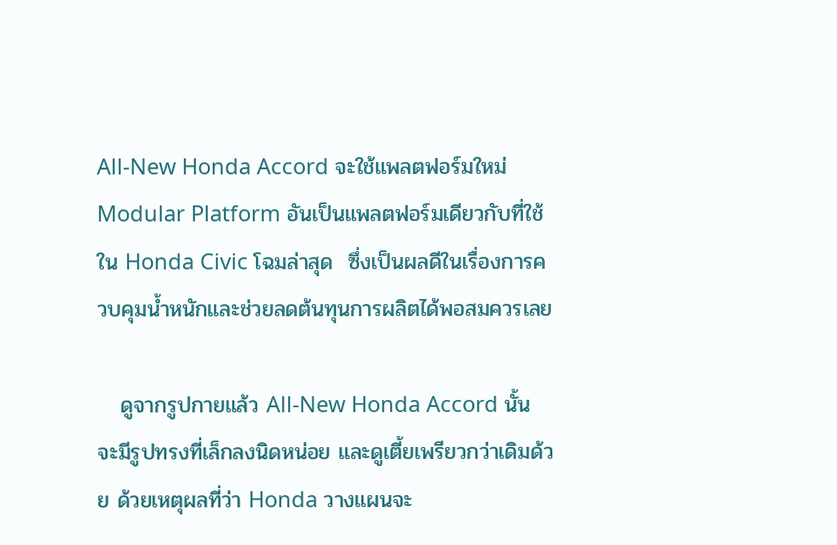All-New Honda Accord จะใช้แพลตฟอร์มใหม่ Modular Platform อันเป็นแพลตฟอร์มเดียวกับที่ใช้ใน Honda Civic โฉมล่าสุด  ซึ่งเป็นผลดีในเรื่องการควบคุมน้ำหนักและช่วยลดต้นทุนการผลิตได้พอสมควรเลย

   ดูจากรูปกายแล้ว All-New Honda Accord นั้นจะมีรูปทรงที่เล็กลงนิดหน่อย และดูเตี้ยเพรียวกว่าเดิมด้วย ด้วยเหตุผลที่ว่า Honda วางแผนจะ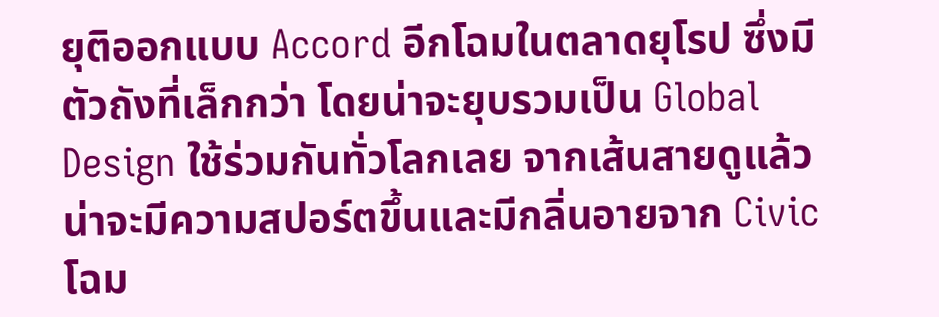ยุติออกแบบ Accord อีกโฉมในตลาดยุโรป ซึ่งมีตัวถังที่เล็กกว่า โดยน่าจะยุบรวมเป็น Global Design ใช้ร่วมกันทั่วโลกเลย จากเส้นสายดูแล้วน่าจะมีความสปอร์ตขึ้นและมีกลิ่นอายจาก Civic โฉม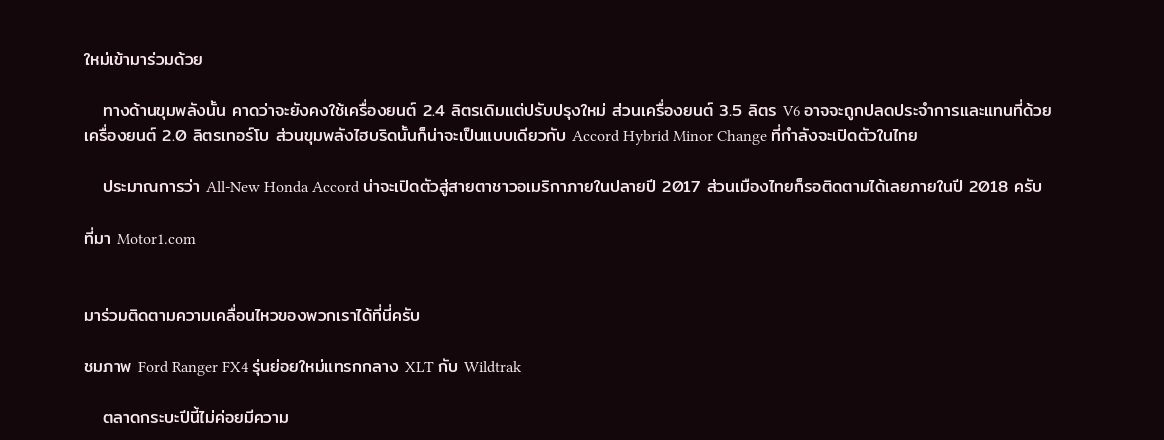ใหม่เข้ามาร่วมด้วย

   ทางด้านขุมพลังนั้น คาดว่าจะยังคงใช้เครื่องยนต์ 2.4 ลิตรเดิมแต่ปรับปรุงใหม่ ส่วนเครื่องยนต์ 3.5 ลิตร V6 อาจจะถูกปลดประจำการและแทนที่ด้วยเครื่องยนต์ 2.0 ลิตรเทอร์โบ ส่วนขุมพลังไฮบริดนั้นก็น่าจะเป็นแบบเดียวกับ Accord Hybrid Minor Change ที่กำลังจะเปิดตัวในไทย

   ประมาณการว่า All-New Honda Accord น่าจะเปิดตัวสู่สายตาชาวอเมริกาภายในปลายปี 2017 ส่วนเมืองไทยก็รอติดตามได้เลยภายในปี 2018 ครับ

ที่มา Motor1.com


มาร่วมติดตามความเคลื่อนไหวของพวกเราได้ที่นี่ครับ

ชมภาพ Ford Ranger FX4 รุ่นย่อยใหม่แทรกกลาง XLT กับ Wildtrak

   ตลาดกระบะปีนี้ไม่ค่อยมีความ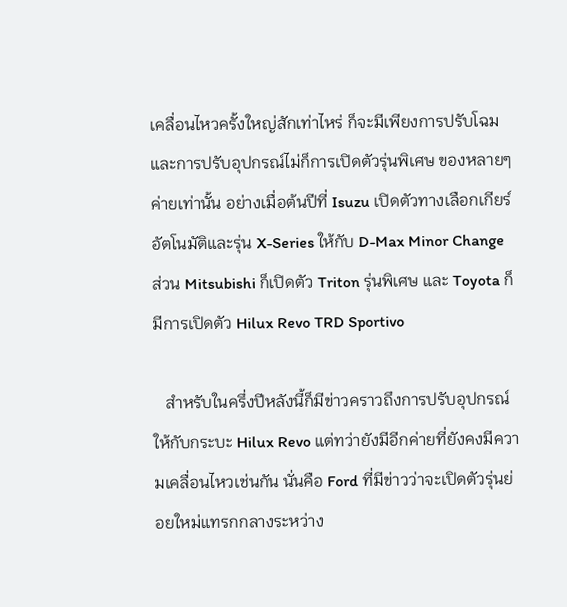เคลื่อนไหวครั้งใหญ่สักเท่าไหร่ ก็จะมีเพียงการปรับโฉมและการปรับอุปกรณ์ไม่ก็การเปิดตัวรุ่นพิเศษ ของหลายๆค่ายเท่านั้น อย่างเมื่อต้นปีที่ Isuzu เปิดตัวทางเลือกเกียร์อัตโนมัติและรุ่น X-Series ให้กับ D-Max Minor Change ส่วน Mitsubishi ก็เปิดตัว Triton รุ่นพิเศษ และ Toyota ก็มีการเปิดตัว Hilux Revo TRD Sportivo

   สำหรับในครึ่งปีหลังนี้ก็มีข่าวคราวถึงการปรับอุปกรณ์ให้กับกระบะ Hilux Revo แต่ทว่ายังมีอีกค่ายที่ยังคงมีความเคลื่อนไหวเช่นกัน นั่นคือ Ford ที่มีข่าวว่าจะเปิดตัวรุ่นย่อยใหม่แทรกกลางระหว่าง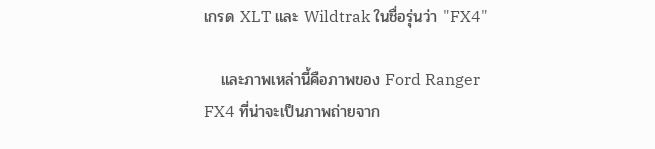เกรด XLT และ Wildtrak ในชื่อรุ่นว่า "FX4"

   และภาพเหล่านี้คือภาพของ Ford Ranger FX4 ที่น่าจะเป็นภาพถ่ายจาก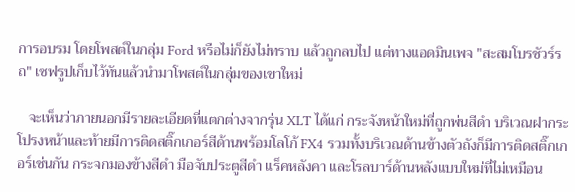การอบรม โดยโพสต์ในกลุ่ม Ford หรือไม่ก็ยังไม่ทราบ แล้วถูกลบไป แต่ทางแอดมินเพจ "สะสมโบรชัวร์รถ" เซฟรูปเก็บไว้ทันแล้วนำมาโพสต์ในกลุ่มของเขาใหม่

   จะเห็นว่าภายนอกมีรายละเอียดที่แตกต่างจากรุ่น XLT ได้แก่ กระจังหน้าใหม่ที่ถูกพ่นสีดำ บริเวณฝากระโปรงหน้าและท้ายมีการติดสติ๊กเกอร์สีด้านพร้อมโลโก้ FX4 รวมทั้งบริเวณด้านข้างตัวถังก็มีการติดสติ๊กเกอร์เช่นกัน กระจกมองข้างสีดำ มือจับประตูสีดำ แร็คหลังคา และโรลบาร์ด้านหลังแบบใหม่ที่ไม่เหมือน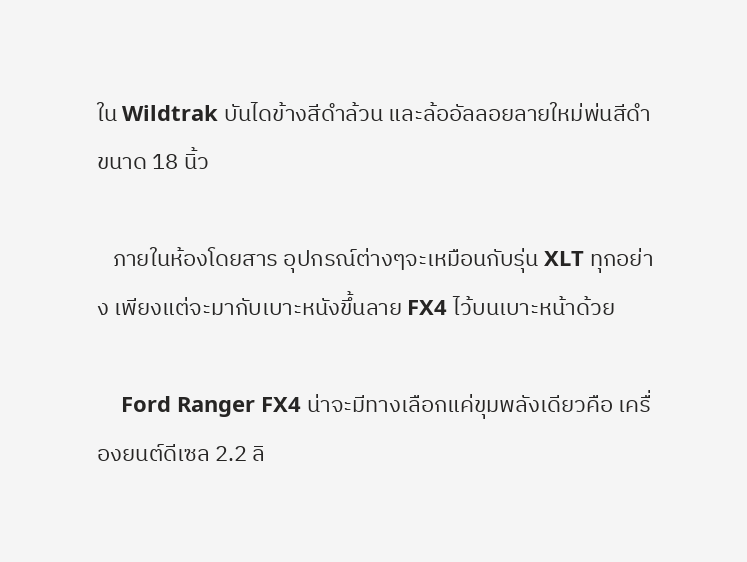ใน Wildtrak บันไดข้างสีดำล้วน และล้ออัลลอยลายใหม่พ่นสีดำขนาด 18 นิ้ว

   ภายในห้องโดยสาร อุปกรณ์ต่างๆจะเหมือนกับรุ่น XLT ทุกอย่าง เพียงแต่จะมากับเบาะหนังขึ้นลาย FX4 ไว้บนเบาะหน้าด้วย

    Ford Ranger FX4 น่าจะมีทางเลือกแค่ขุมพลังเดียวคือ เครื่องยนต์ดีเซล 2.2 ลิ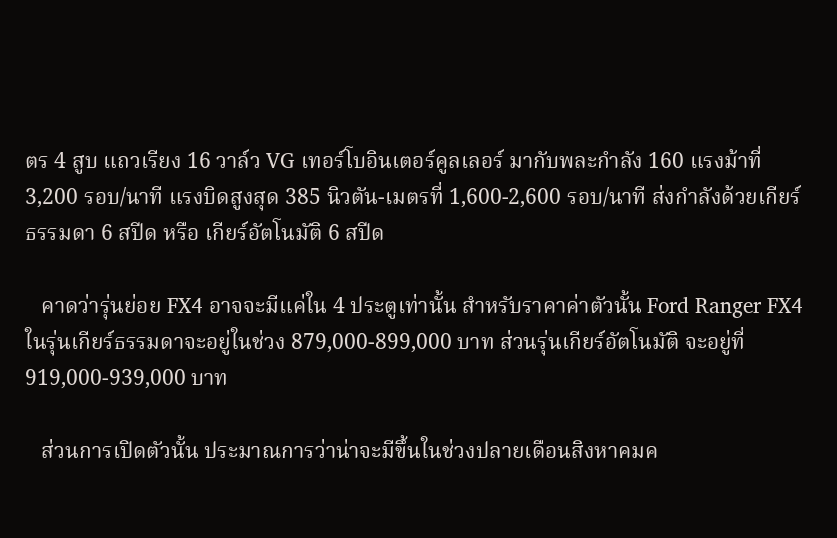ตร 4 สูบ แถวเรียง 16 วาล์ว VG เทอร์โบอินเตอร์คูลเลอร์ มากับพละกำลัง 160 แรงม้าที่ 3,200 รอบ/นาที แรงบิดสูงสุด 385 นิวตัน-เมตรที่ 1,600-2,600 รอบ/นาที ส่งกำลังด้วยเกียร์ธรรมดา 6 สปีด หรือ เกียร์อัตโนมัติ 6 สปีด

   คาดว่ารุ่นย่อย FX4 อาจจะมีแค่ใน 4 ประตูเท่านั้น สำหรับราคาค่าตัวนั้น Ford Ranger FX4 ในรุ่นเกียร์ธรรมดาจะอยู่ในช่วง 879,000-899,000 บาท ส่วนรุ่นเกียร์อัตโนมัติ จะอยู่ที่ 919,000-939,000 บาท

   ส่วนการเปิดตัวนั้น ประมาณการว่าน่าจะมีขึ้นในช่วงปลายเดือนสิงหาคมค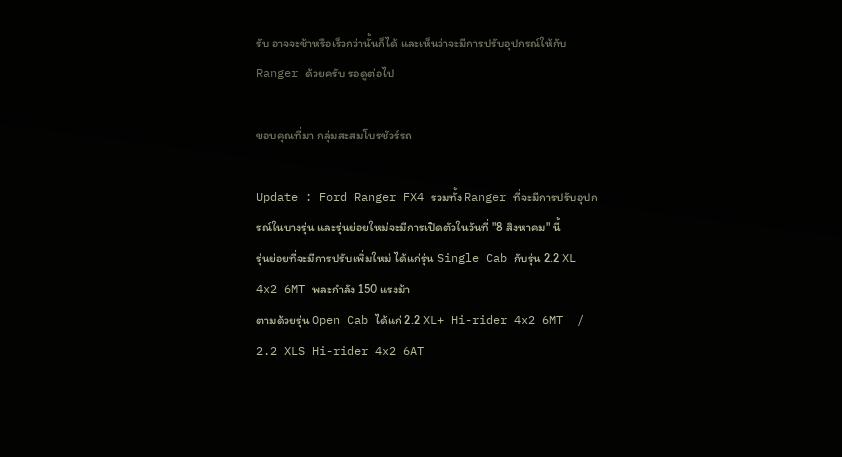รับ อาจจะช้าหรือเร็วกว่านั้นก็ได้ และเห็นว่าจะมีการปรับอุปกรณ์ให้กับ Ranger ด้วยครับ รอดูต่อไป

ขอบคุณที่มา กลุ่มสะสมโบรชัวร์รถ

Update : Ford Ranger FX4 รวมทั้ง Ranger ที่จะมีการปรับอุปกรณ์ในบางรุ่น และรุ่นย่อยใหม่จะมีการเปิดตัวในวันที่ "8 สิงหาคม" นี้
รุ่นย่อยที่จะมีการปรับเพิ่มใหม่ ได้แก่รุ่น Single Cab กับรุ่น 2.2 XL 4x2 6MT พละกำลัง 150 แรงม้า
ตามด้วยรุ่น Open Cab ได้แก่ 2.2 XL+ Hi-rider 4x2 6MT  / 2.2 XLS Hi-rider 4x2 6AT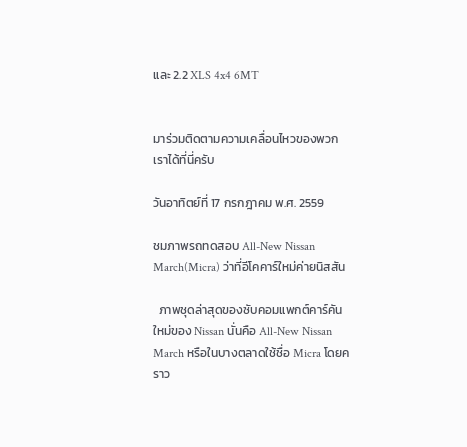และ 2.2 XLS 4x4 6MT


มาร่วมติดตามความเคลื่อนไหวของพวกเราได้ที่นี่ครับ

วันอาทิตย์ที่ 17 กรกฎาคม พ.ศ. 2559

ชมภาพรถทดสอบ All-New Nissan March(Micra) ว่าที่อีโคคาร์ใหม่ค่ายนิสสัน

  ภาพชุดล่าสุดของซับคอมแพกต์คาร์คันใหม่ของ Nissan นั่นคือ All-New Nissan March หรือในบางตลาดใช้ชื่อ Micra โดยคราว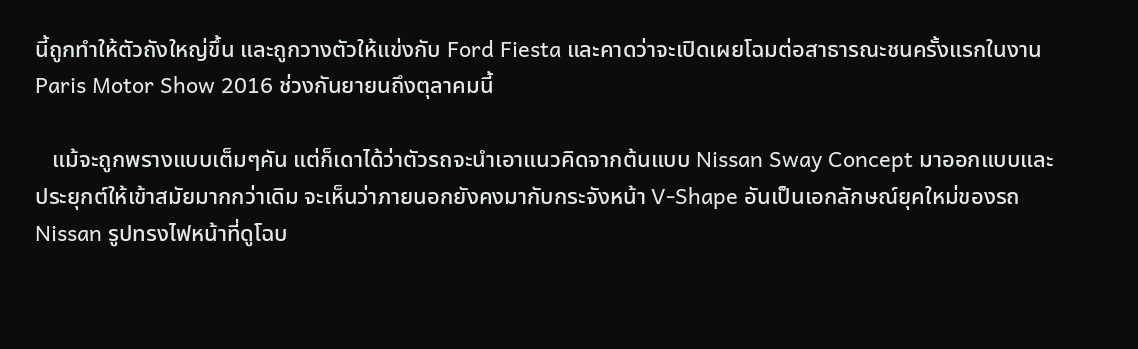นี้ถูกทำให้ตัวถังใหญ่ขึ้น และถูกวางตัวให้แข่งกับ Ford Fiesta และคาดว่าจะเปิดเผยโฉมต่อสาธารณะชนครั้งแรกในงาน Paris Motor Show 2016 ช่วงกันยายนถึงตุลาคมนี้

   แม้จะถูกพรางแบบเต็มๆคัน แต่ก็เดาได้ว่าตัวรถจะนำเอาแนวคิดจากต้นแบบ Nissan Sway Concept มาออกแบบและประยุกต์ให้เข้าสมัยมากกว่าเดิม จะเห็นว่าภายนอกยังคงมากับกระจังหน้า V-Shape อันเป็นเอกลักษณ์ยุคใหม่ของรถ Nissan รูปทรงไฟหน้าที่ดูโฉบ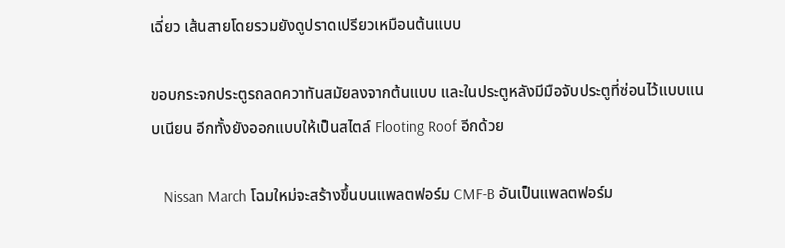เฉี่ยว เส้นสายโดยรวมยังดูปราดเปรียวเหมือนต้นแบบ

ขอบกระจกประตูรถลดควาทันสมัยลงจากต้นแบบ และในประตูหลังมีมือจับประตูที่ซ่อนไว้แบบแนบเนียน อีกทั้งยังออกแบบให้เป็นสไตล์ Flooting Roof อีกด้วย

   Nissan March โฉมใหม่จะสร้างขึ้นบนแพลตฟอร์ม CMF-B อันเป็นแพลตฟอร์ม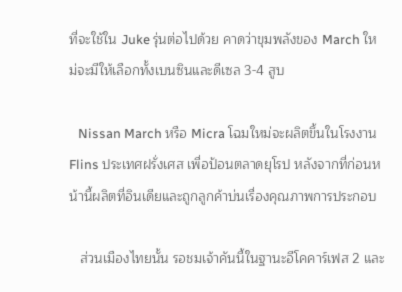ที่จะใช้ใน Juke รุ่นต่อไปด้วย คาดว่าขุมพลังของ March ใหม่จะมีให้เลือกทั้งเบนซินและดีเซล 3-4 สูบ

   Nissan March หรือ Micra โฉมใหม่จะผลิตขึ้นในโรงงาน Flins ประเทศฝรั่งเศส เพื่อป้อนตลาดยุโรป หลังจากที่ก่อนหน้านี้ผลิตที่อินเดียและถูกลูกค้าบ่นเรื่องคุณภาพการประกอบ

   ส่วนเมืองไทยนั้น รอชมเจ้าคันนี้ในฐานะอีโคคาร์เฟส 2 และ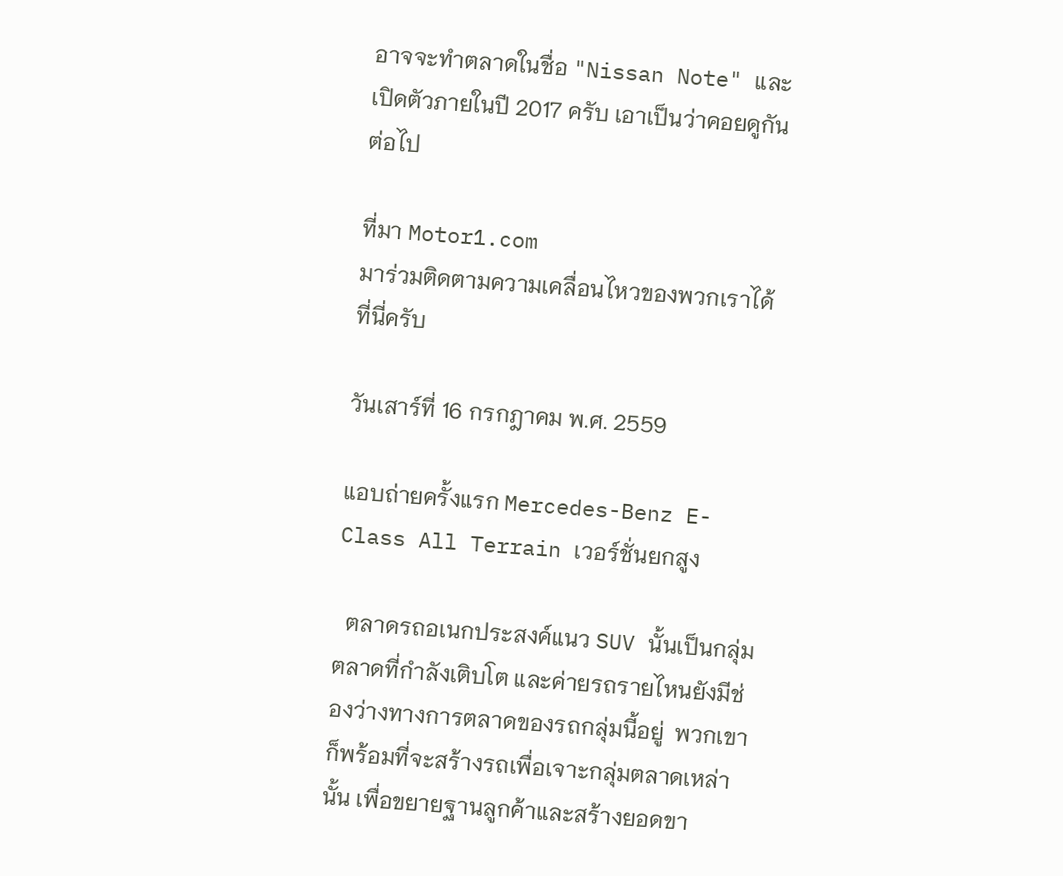อาจจะทำตลาดในชื่อ "Nissan Note" และเปิดตัวภายในปี 2017 ครับ เอาเป็นว่าคอยดูกันต่อไป

ที่มา Motor1.com
มาร่วมติดตามความเคลื่อนไหวของพวกเราได้ที่นี่ครับ

วันเสาร์ที่ 16 กรกฎาคม พ.ศ. 2559

แอบถ่ายครั้งแรก Mercedes-Benz E-Class All Terrain เวอร์ชั่นยกสูง

  ตลาดรถอเนกประสงค์แนว SUV นั้นเป็นกลุ่มตลาดที่กำลังเติบโต และค่ายรถรายไหนยังมีช่องว่างทางการตลาดของรถกลุ่มนี้อยู่  พวกเขาก็พร้อมที่จะสร้างรถเพื่อเจาะกลุ่มตลาดเหล่านั้น เพื่อขยายฐานลูกค้าและสร้างยอดขา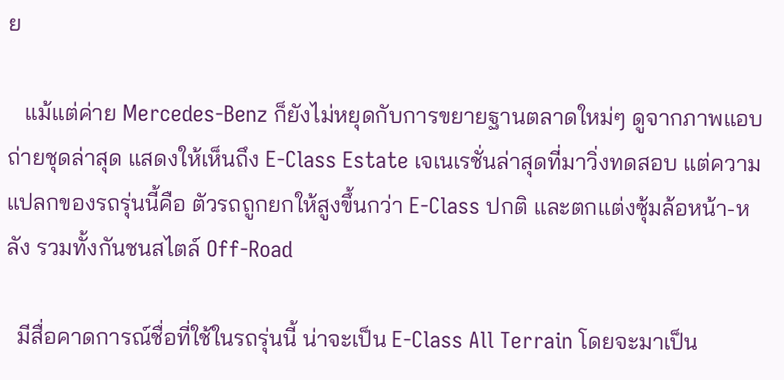ย

   แม้แต่ค่าย Mercedes-Benz ก็ยังไม่หยุดกับการขยายฐานตลาดใหม่ๆ ดูจากภาพแอบถ่ายชุดล่าสุด แสดงให้เห็นถึง E-Class Estate เจเนเรชั่นล่าสุดที่มาวิ่งทดสอบ แต่ความแปลกของรถรุ่นนี้คือ ตัวรถถูกยกให้สูงขึ้นกว่า E-Class ปกติ และตกแต่งซุ้มล้อหน้า-หลัง รวมทั้งกันชนสไตล์ Off-Road

  มีสื่อคาดการณ์ชื่อที่ใช้ในรถรุ่นนี้ น่าจะเป็น E-Class All Terrain โดยจะมาเป็น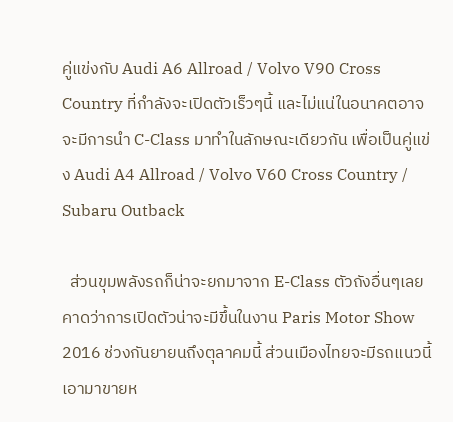คู่แข่งกับ Audi A6 Allroad / Volvo V90 Cross Country ที่กำลังจะเปิดตัวเร็วๆนี้ และไม่แน่ในอนาคตอาจจะมีการนำ C-Class มาทำในลักษณะเดียวกัน เพื่อเป็นคู่แข่ง Audi A4 Allroad / Volvo V60 Cross Country / Subaru Outback

  ส่วนขุมพลังรถก็น่าจะยกมาจาก E-Class ตัวถังอื่นๆเลย คาดว่าการเปิดตัวน่าจะมีขึ้นในงาน Paris Motor Show 2016 ช่วงกันยายนถึงตุลาคมนี้ ส่วนเมืองไทยจะมีรถแนวนี้เอามาขายห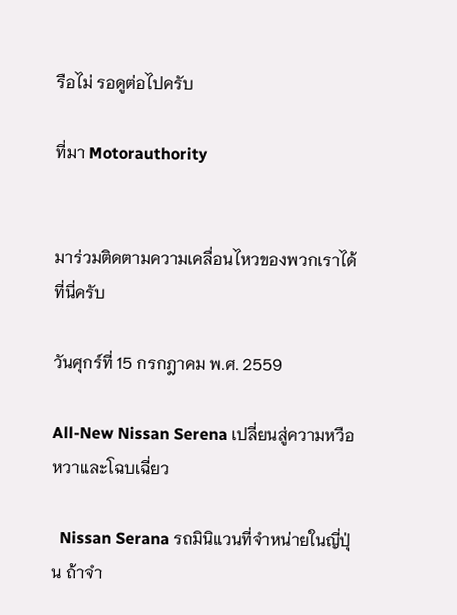รือไม่ รอดูต่อไปครับ

ที่มา Motorauthority


มาร่วมติดตามความเคลื่อนไหวของพวกเราได้ที่นี่ครับ

วันศุกร์ที่ 15 กรกฎาคม พ.ศ. 2559

All-New Nissan Serena เปลี่ยนสู่ความหวือหวาและโฉบเฉี่ยว

  Nissan Serana รถมินิแวนที่จำหน่ายในญี่ปุ่น ถ้าจำ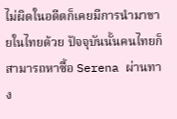ไม่ผิดในอดีตก็เคยมีการนำมาขายในไทยด้วย ปัจจุบันนั้นคนไทยก็สามารถหาซื้อ Serena ผ่านทาง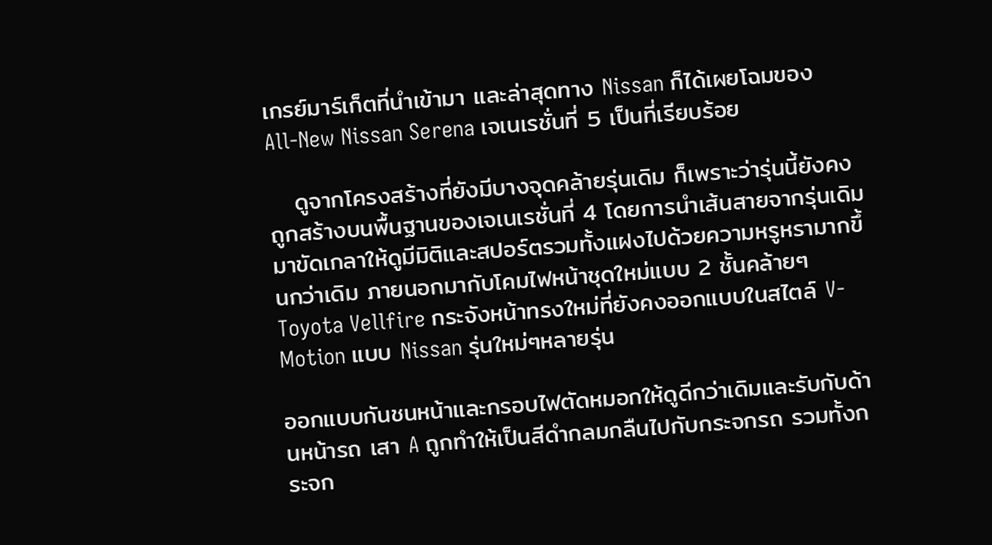เกรย์มาร์เก็ตที่นำเข้ามา และล่าสุดทาง Nissan ก็ได้เผยโฉมของ All-New Nissan Serena เจเนเรชั่นที่ 5 เป็นที่เรียบร้อย

   ดูจากโครงสร้างที่ยังมีบางจุดคล้ายรุ่นเดิม ก็เพราะว่ารุ่นนี้ยังคงถูกสร้างบนพื้นฐานของเจเนเรชั่นที่ 4 โดยการนำเส้นสายจากรุ่นเดิมมาขัดเกลาให้ดูมีมิติและสปอร์ตรวมทั้งแฝงไปด้วยความหรูหรามากขึ้นกว่าเดิม ภายนอกมากับโคมไฟหน้าชุดใหม่แบบ 2 ชั้นคล้ายๆ Toyota Vellfire กระจังหน้าทรงใหม่ที่ยังคงออกแบบในสไตล์ V-Motion แบบ Nissan รุ่นใหม่ๆหลายรุ่น

ออกแบบกันชนหน้าและกรอบไฟตัดหมอกให้ดูดีกว่าเดิมและรับกับด้านหน้ารถ เสา A ถูกทำให้เป็นสีดำกลมกลืนไปกับกระจกรถ รวมทั้งกระจก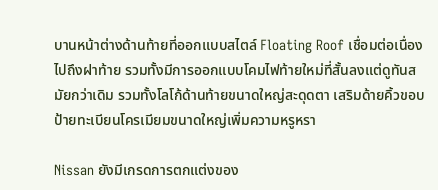บานหน้าต่างด้านท้ายที่ออกแบบสไตล์ Floating Roof เชื่อมต่อเนื่องไปถึงฝาท้าย รวมทั้งมีการออกแบบโคมไฟท้ายใหม่ที่สั้นลงแต่ดูทันสมัยกว่าเดิม รวมทั้งโลโก้ด้านท้ายขนาดใหญ่สะดุดตา เสริมด้ายคิ้วขอบป้ายทะเบียนโครเมียมขนาดใหญ่เพิ่มความหรูหรา

Nissan ยังมีเกรดการตกแต่งของ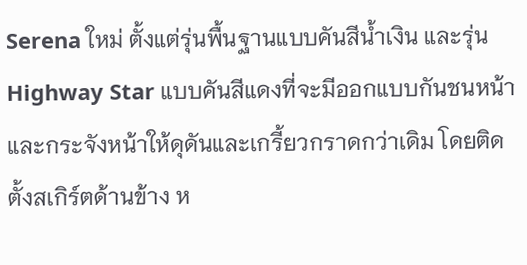Serena ใหม่ ตั้งแต่รุ่นพื้นฐานแบบคันสีน้ำเงิน และรุ่น Highway Star แบบคันสีแดงที่จะมีออกแบบกันชนหน้าและกระจังหน้าให้ดุดันและเกรี้ยวกราดกว่าเดิม โดยติดตั้งสเกิร์ตด้านข้าง ห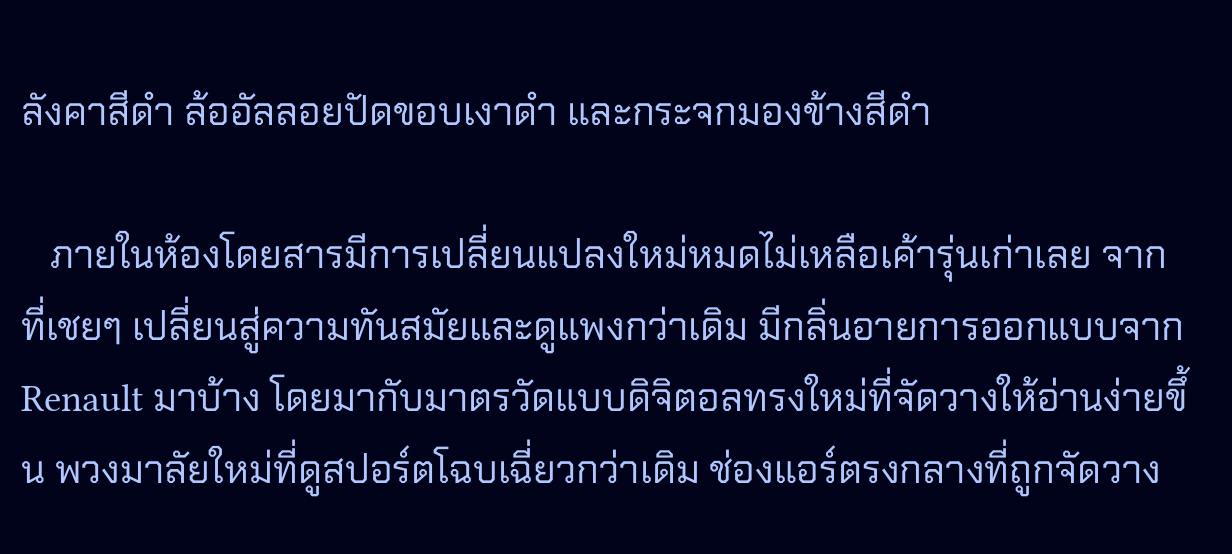ลังคาสีดำ ล้ออัลลอยปัดขอบเงาดำ และกระจกมองข้างสีดำ

   ภายในห้องโดยสารมีการเปลี่ยนแปลงใหม่หมดไม่เหลือเค้ารุ่นเก่าเลย จากที่เชยๆ เปลี่ยนสู่ความทันสมัยและดูแพงกว่าเดิม มีกลิ่นอายการออกแบบจาก Renault มาบ้าง โดยมากับมาตรวัดแบบดิจิตอลทรงใหม่ที่จัดวางให้อ่านง่ายขึ้น พวงมาลัยใหม่ที่ดูสปอร์ตโฉบเฉี่ยวกว่าเดิม ช่องแอร์ตรงกลางที่ถูกจัดวาง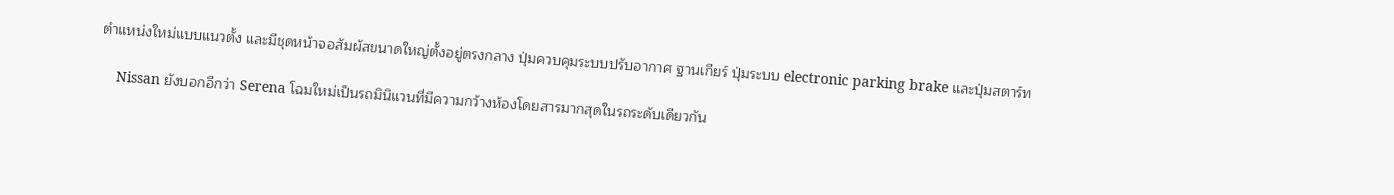ตำแหน่งใหม่แบบแนวตั้ง และมีชุดหน้าจอสัมผัสขนาดใหญ่ตั้งอยู่ตรงกลาง ปุ่มควบคุมระบบปรับอากาศ ฐานเกียร์ ปุ่มระบบ electronic parking brake และปุ่มสตาร์ท

    Nissan ยังบอกอีกว่า Serena โฉมใหม่เป็นรถมินิแวนที่มีความกว้างห้องโดยสารมากสุดในรถระดับเดียวกัน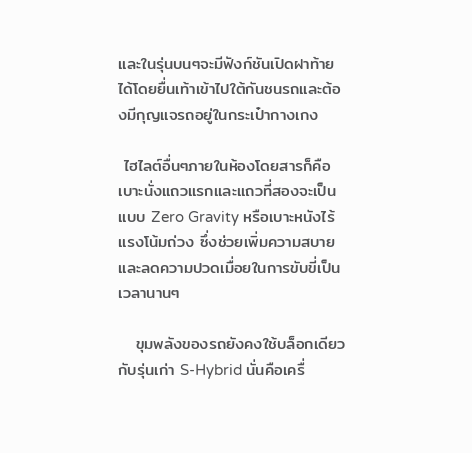และในรุ่นบนๆจะมีฟังก์ชันเปิดฝาท้ายได้โดยยื่นเท้าเข้าไปใต้กันชนรถและต้องมีกุญแจรถอยู่ในกระเป๋ากางเกง

 ไฮไลต์อื่นๆภายในห้องโดยสารก็คือเบาะนั่งแถวแรกและแถวที่สองจะเป็นแบบ Zero Gravity หรือเบาะหนังไร้แรงโน้มถ่วง ซึ่งช่วยเพิ่มความสบายและลดความปวดเมื่อยในการขับขี่เป็นเวลานานๆ

   ขุมพลังของรถยังคงใช้บล็อกเดียวกับรุ่นเก่า S-Hybrid นั่นคือเครื่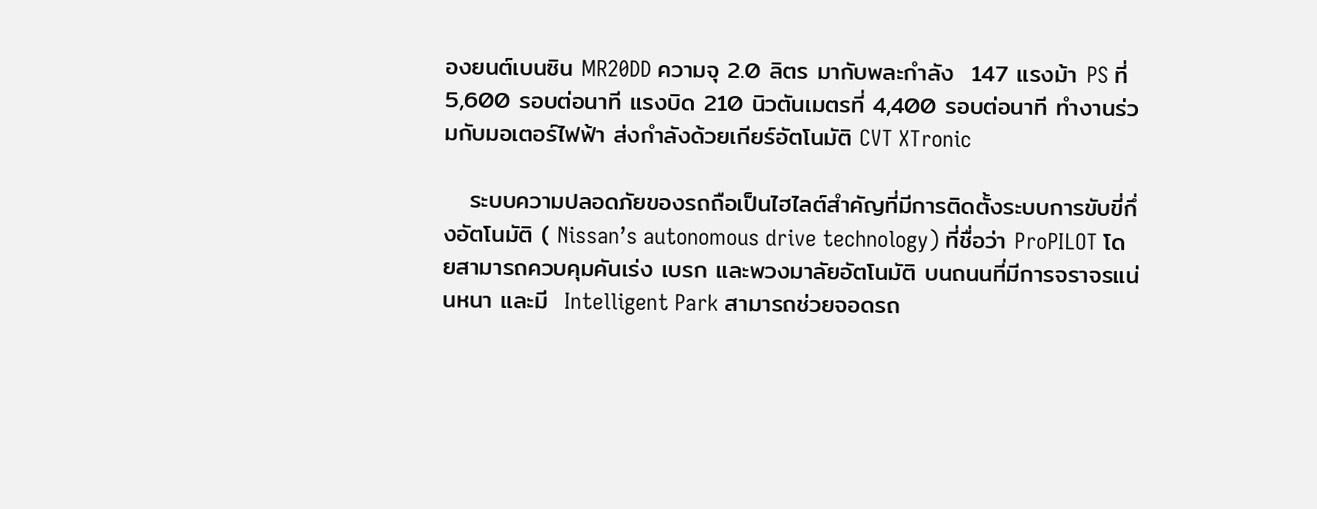องยนต์เบนซิน MR20DD ความจุ 2.0 ลิตร มากับพละกำลัง  147 แรงม้า PS ที่ 5,600 รอบต่อนาที แรงบิด 210 นิวตันเมตรที่ 4,400 รอบต่อนาที ทำงานร่วมกับมอเตอร์ไฟฟ้า ส่งกำลังด้วยเกียร์อัตโนมัติ CVT XTronic

   ระบบความปลอดภัยของรถถือเป็นไฮไลต์สำคัญที่มีการติดตั้งระบบการขับขี่กึ่งอัตโนมัติ ( Nissan’s autonomous drive technology) ที่ชื่อว่า ProPILOT โดยสามารถควบคุมคันเร่ง เบรก และพวงมาลัยอัตโนมัติ บนถนนที่มีการจราจรแน่นหนา และมี  Intelligent Park สามารถช่วยจอดรถ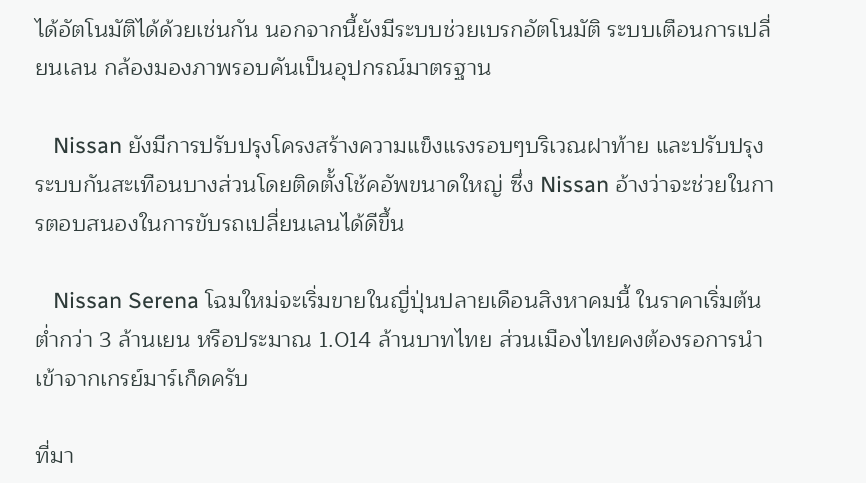ได้อัตโนมัติได้ด้วยเช่นกัน นอกจากนี้ยังมีระบบช่วยเบรกอัตโนมัติ ระบบเตือนการเปลี่ยนเลน กล้องมองภาพรอบคันเป็นอุปกรณ์มาตรฐาน

   Nissan ยังมีการปรับปรุงโครงสร้างความแข็งแรงรอบๆบริเวณฝาท้าย และปรับปรุงระบบกันสะเทือนบางส่วนโดยติดตั้งโช้คอัพขนาดใหญ่ ซึ่ง Nissan อ้างว่าจะช่วยในการตอบสนองในการขับรถเปลี่ยนเลนได้ดีขึ้น

   Nissan Serena โฉมใหม่จะเริ่มขายในญี่ปุ่นปลายเดือนสิงหาคมนี้ ในราคาเริ่มต้นต่ำกว่า 3 ล้านเยน หรือประมาณ 1.014 ล้านบาทไทย ส่วนเมืองไทยคงต้องรอการนำเข้าจากเกรย์มาร์เก็ดครับ

ที่มา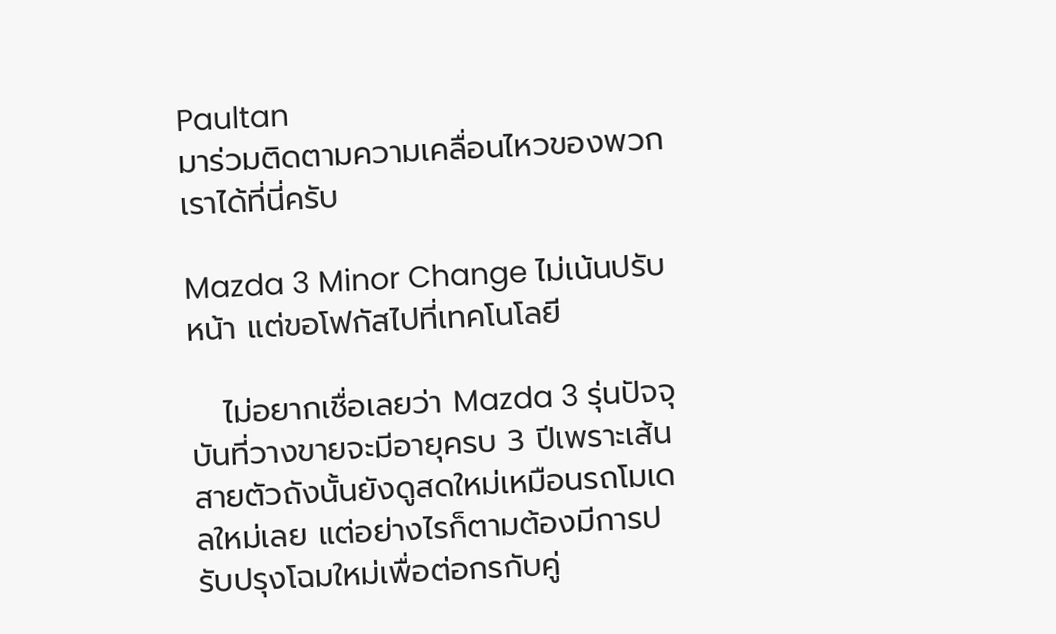Paultan
มาร่วมติดตามความเคลื่อนไหวของพวกเราได้ที่นี่ครับ

Mazda 3 Minor Change ไม่เน้นปรับหน้า แต่ขอโฟกัสไปที่เทคโนโลยี

   ไม่อยากเชื่อเลยว่า Mazda 3 รุ่นปัจจุบันที่วางขายจะมีอายุครบ 3 ปีเพราะเส้นสายตัวถังนั้นยังดูสดใหม่เหมือนรถโมเดลใหม่เลย แต่อย่างไรก็ตามต้องมีการปรับปรุงโฉมใหม่เพื่อต่อกรกับคู่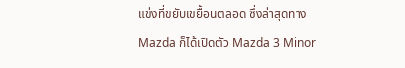แข่งที่ขยับเขยื้อนตลอด ซึ่งล่าสุดทาง Mazda ก็ได้เปิดตัว Mazda 3 Minor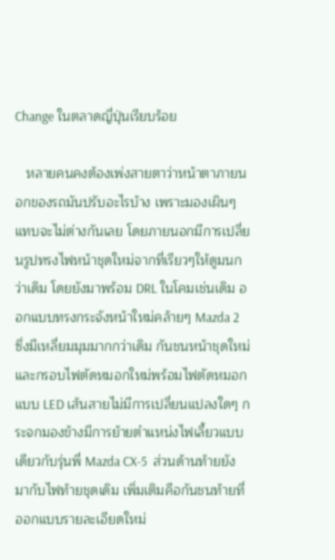Change ในตลาดญี่ปุ่นเรียบร้อย

   หลายคนคงต้องเพ่งสายตาว่าหน้าตาภายนอกของรถมันปรับอะไรบ้าง เพราะมองเผินๆแทบจะไม่ต่างกันเลย โดยภายนอกมีการเปลี่ยนรูปทรงไฟหน้าชุดใหม่จากที่เรียวๆให้ดูมนกว่าเดิม โดยยังมาพร้อม DRL ในโคมเช่นเดิม ออกแบบทรงกระจังหน้าใหม่คล้ายๆ Mazda 2 ซึ่งมีเหลี่ยมมุมมากกว่าเดิม กันชนหน้าชุดใหม่ และกรอบไฟตัดหมอกใหม่พร้อมไฟตัดหมอกแบบ LED เส้นสายไม่มีการเปลี่ยนแปลงใดๆ กระจกมองข้างมีการย้ายตำแหน่งไฟเลี้ยวแบบเดียวกับรุ่นพี่ Mazda CX-5  ส่วนด้านท้ายยังมากับไฟท้ายชุดเดิม เพิ่มเติมคือกันชนท้ายที่ออกแบบรายละเอียดใหม่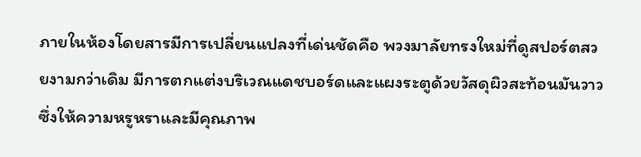ภายในห้องโดยสารมีการเปลี่ยนแปลงที่เด่นชัดคือ พวงมาลัยทรงใหม่ที่ดูสปอร์ตสวยงามกว่าเดิม มีการตกแต่งบริเวณแดชบอร์ดและแผงระตูด้วยวัสดุผิวสะท้อนมันวาว ซึ่งให้ความหรูหราและมีคุณภาพ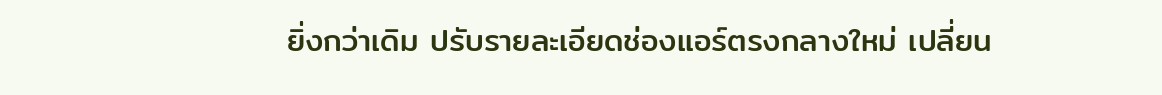ยิ่งกว่าเดิม ปรับรายละเอียดช่องแอร์ตรงกลางใหม่ เปลี่ยน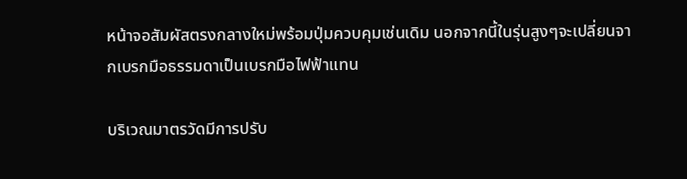หน้าจอสัมผัสตรงกลางใหม่พร้อมปุ่มควบคุมเช่นเดิม นอกจากนี้ในรุ่นสูงๆจะเปลี่ยนจากเบรกมือธรรมดาเป็นเบรกมือไฟฟ้าแทน

บริเวณมาตรวัดมีการปรับ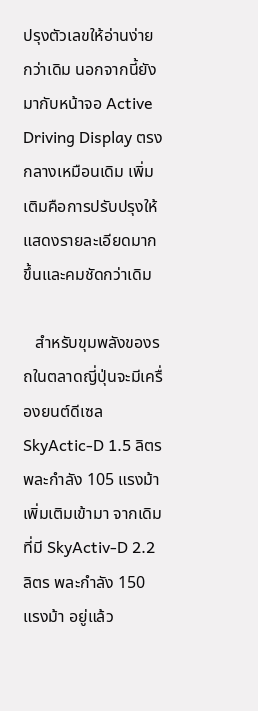ปรุงตัวเลขให้อ่านง่ายกว่าเดิม นอกจากนี้ยังมากับหน้าจอ Active Driving Display ตรงกลางเหมือนเดิม เพิ่มเติมคือการปรับปรุงให้แสดงรายละเอียดมากขึ้นและคมชัดกว่าเดิม

   สำหรับขุมพลังของรถในตลาดญี่ปุ่นจะมีเครื่องยนต์ดีเซล SkyActic-D 1.5 ลิตร พละกำลัง 105 แรงม้า เพิ่มเติมเข้ามา จากเดิมที่มี SkyActiv-D 2.2 ลิตร พละกำลัง 150 แรงม้า อยู่แล้ว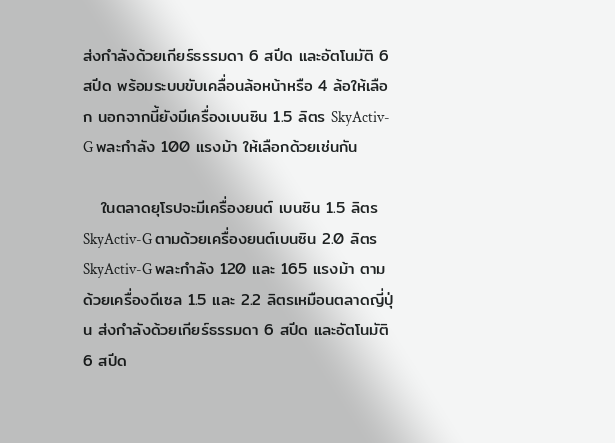ส่งกำลังด้วยเกียร์ธรรมดา 6 สปีด และอัตโนมัติ 6 สปีด พร้อมระบบขับเคลื่อนล้อหน้าหรือ 4 ล้อให้เลือก นอกจากนี้ยังมีเครื่องเบนซิน 1.5 ลิตร SkyActiv-G พละกำลัง 100 แรงม้า ให้เลือกด้วยเช่นกัน

   ในตลาดยุโรปจะมีเครื่องยนต์ เบนซิน 1.5 ลิตร SkyActiv-G ตามด้วยเครื่องยนต์เบนซิน 2.0 ลิตร SkyActiv-G พละกำลัง 120 และ 165 แรงม้า ตามด้วยเครื่องดีเซล 1.5 และ 2.2 ลิตรเหมือนตลาดญี่ปุ่น ส่งกำลังด้วยเกียร์ธรรมดา 6 สปีด และอัตโนมัติ 6 สปีด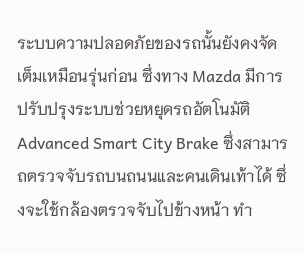ระบบความปลอดภัยของรถนั้นยังคงจัดเต็มเหมือนรุ่นก่อน ซึ่งทาง Mazda มีการปรับปรุงระบบช่วยหยุดรถอัตโนมัติ Advanced Smart City Brake ซึ่งสามารถตรวจจับรถบนถนนและคนเดินเท้าได้ ซึ่งจะใช้กล้องตรวจจับไปข้างหน้า ทำ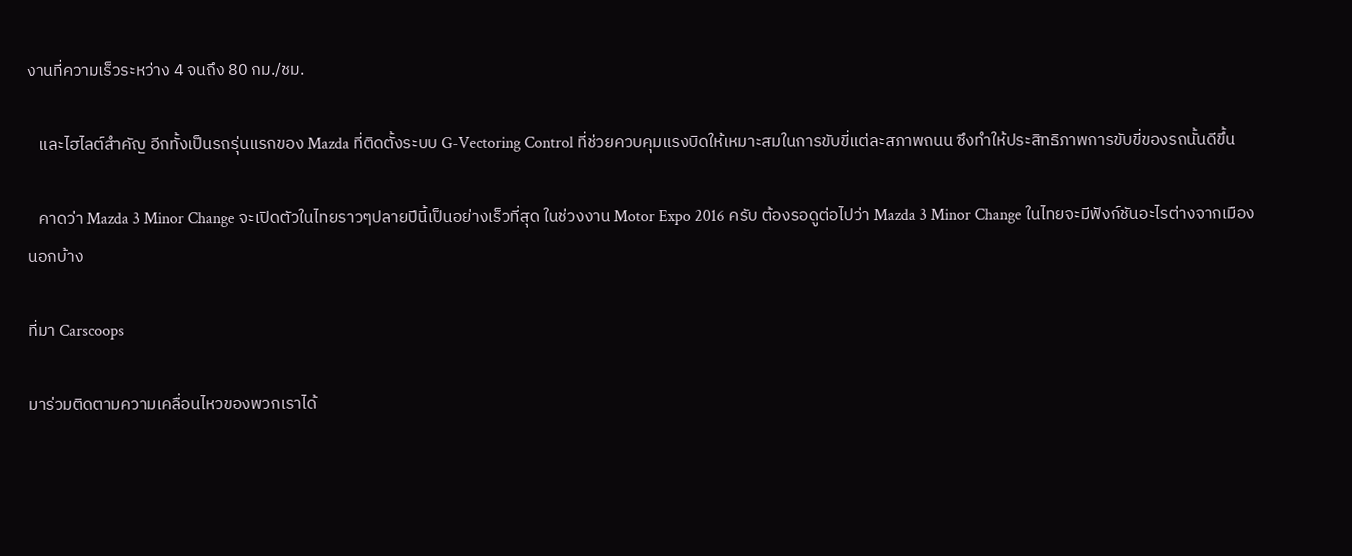งานที่ความเร็วระหว่าง 4 จนถึง 80 กม./ชม.

   และไฮไลต์สำคัญ อีกทั้งเป็นรถรุ่นแรกของ Mazda ที่ติดตั้งระบบ G-Vectoring Control ที่ช่วยควบคุมแรงบิดให้เหมาะสมในการขับขี่แต่ละสภาพถนน ซึงทำให้ประสิทธิภาพการขับขี่ของรถนั้นดีขึ้น

   คาดว่า Mazda 3 Minor Change จะเปิดตัวในไทยราวๆปลายปีนี้เป็นอย่างเร็วที่สุด ในช่วงงาน Motor Expo 2016 ครับ ต้องรอดูต่อไปว่า Mazda 3 Minor Change ในไทยจะมีฟังก์ชันอะไรต่างจากเมืองนอกบ้าง

ที่มา Carscoops

มาร่วมติดตามความเคลื่อนไหวของพวกเราได้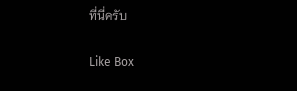ที่นี่ครับ

Like Box